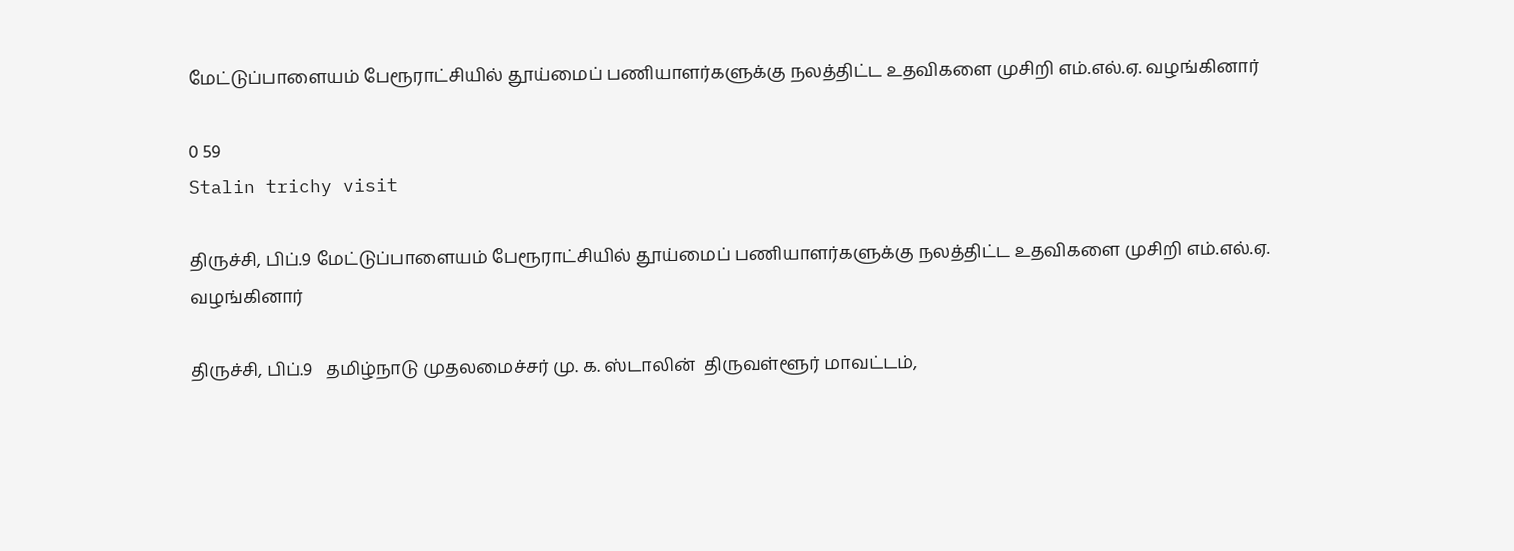மேட்டுப்பாளையம் பேரூராட்சியில் தூய்மைப் பணியாளர்களுக்கு நலத்திட்ட உதவிகளை முசிறி எம்.எல்.ஏ. வழங்கினார்

0 59
Stalin trichy visit

திருச்சி, பிப்.9 மேட்டுப்பாளையம் பேரூராட்சியில் தூய்மைப் பணியாளர்களுக்கு நலத்திட்ட உதவிகளை முசிறி எம்.எல்.ஏ. வழங்கினார்

திருச்சி, பிப்.9   தமிழ்நாடு முதலமைச்சர் மு. க. ஸ்டாலின்  திருவள்ளூர் மாவட்டம்,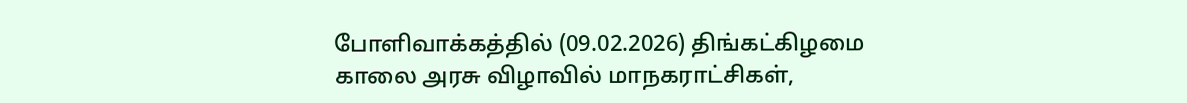போளிவாக்கத்தில் (09.02.2026) திங்கட்கிழமை காலை அரசு விழாவில் மாநகராட்சிகள்,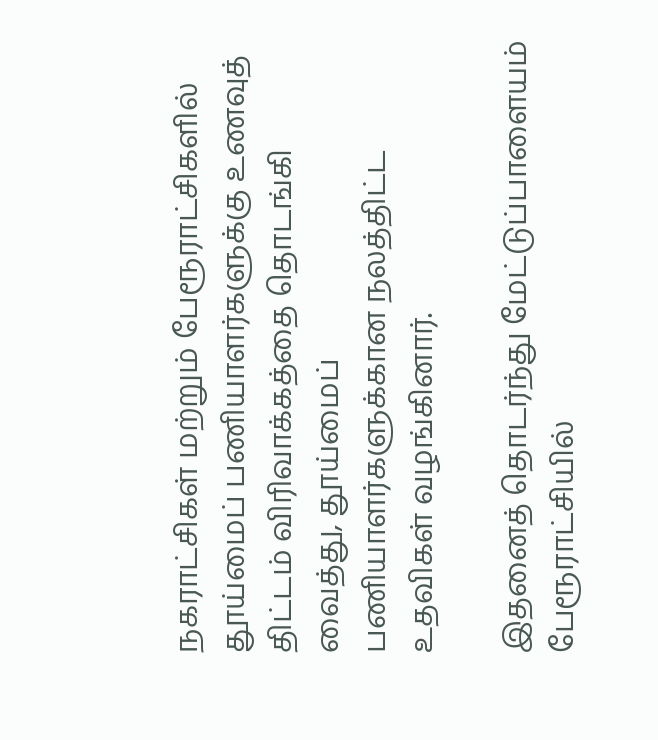நகராட்சிகள் மற்றும் பேரூராட்சிகளில் தூய்மைப் பணியாளர்களுக்கு உணவுத் திட்டம் விரிவாக்கத்தை தொடங்கி வைத்து, தூய்மைப் பணியாளர்களுக்கான நலத்திட்ட உதவிகள் வழங்கினார்.

இதனைத் தொடர்ந்து மேட்டுப்பாளையம் பேரூராட்சியில்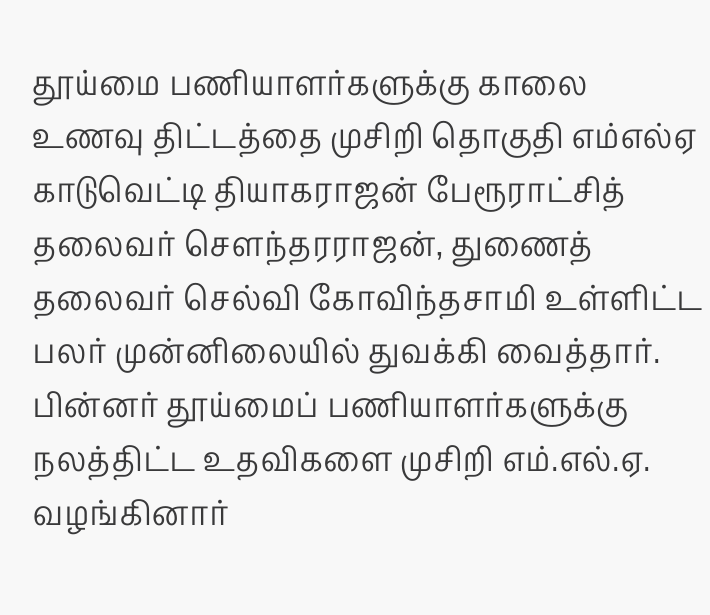தூய்மை பணியாளர்களுக்கு காலை உணவு திட்டத்தை முசிறி தொகுதி எம்எல்ஏ காடுவெட்டி தியாகராஜன் பேரூராட்சித் தலைவர் சௌந்தரராஜன், துணைத் தலைவர் செல்வி கோவிந்தசாமி உள்ளிட்ட பலர் முன்னிலையில் துவக்கி வைத்தார்.  பின்னர் தூய்மைப் பணியாளர்களுக்கு நலத்திட்ட உதவிகளை முசிறி எம்.எல்.ஏ. வழங்கினார்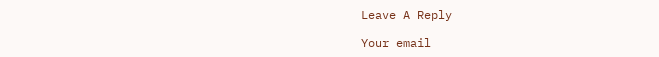Leave A Reply

Your email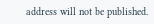address will not be published.